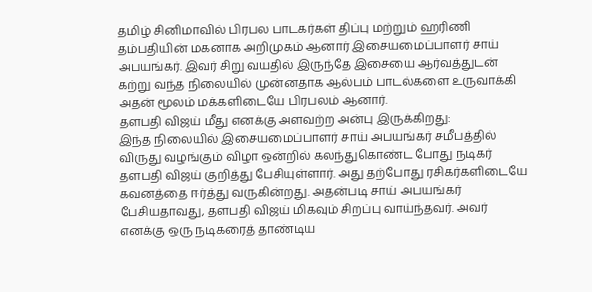தமிழ் சினிமாவில் பிரபல பாடகர்கள் திப்பு மற்றும் ஹரிணி தம்பதியின் மகனாக அறிமுகம் ஆனார் இசையமைப்பாளர் சாய் அபயங்கர். இவர் சிறு வயதில் இருந்தே இசையை ஆர்வத்துடன் கற்று வந்த நிலையில் முன்னதாக ஆல்பம் பாடல்களை உருவாக்கி அதன் மூலம் மக்களிடையே பிரபலம் ஆனார்.
தளபதி விஜய் மீது எனக்கு அளவற்ற அன்பு இருக்கிறது:
இந்த நிலையில் இசையமைப்பாளர் சாய் அபயங்கர் சமீபத்தில் விருது வழங்கும் விழா ஒன்றில் கலந்துகொண்ட போது நடிகர் தளபதி விஜய் குறித்து பேசியுள்ளார். அது தற்போது ரசிகர்களிடையே கவனத்தை ஈர்த்து வருகின்றது. அதன்படி சாய் அபயங்கர் பேசியதாவது, தளபதி விஜய் மிகவும் சிறப்பு வாய்ந்தவர். அவர் எனக்கு ஒரு நடிகரைத் தாண்டிய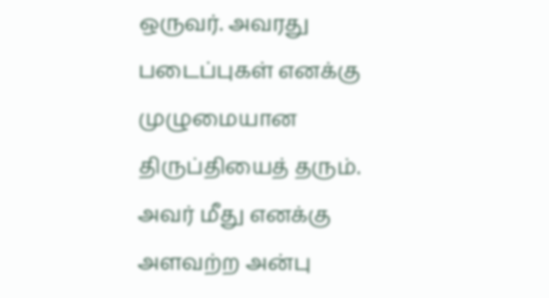ஒருவர். அவரது படைப்புகள் எனக்கு முழுமையான திருப்தியைத் தரும். அவர் மீது எனக்கு அளவற்ற அன்பு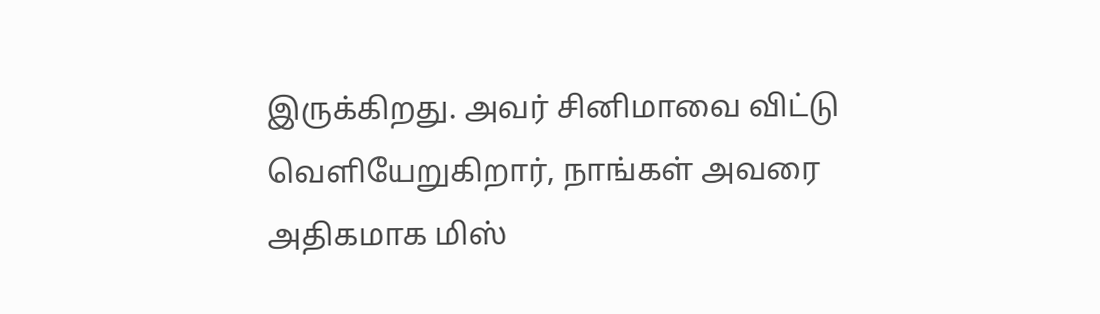இருக்கிறது. அவர் சினிமாவை விட்டு வெளியேறுகிறார், நாங்கள் அவரை அதிகமாக மிஸ்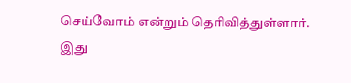செய்வோம் என்றும் தெரிவித்துள்ளார். இது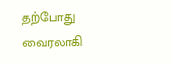தற்போது வைரலாகி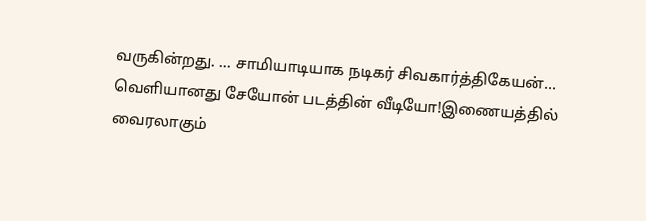வருகின்றது. ... சாமியாடியாக நடிகர் சிவகார்த்திகேயன்… வெளியானது சேயோன் படத்தின் வீடியோ!இணையத்தில் வைரலாகும்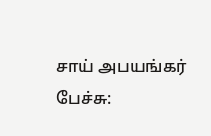சாய் அபயங்கர் பேச்சு: